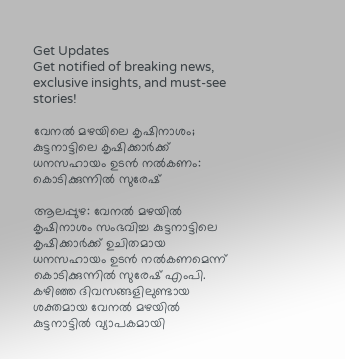Get Updates
Get notified of breaking news, exclusive insights, and must-see stories!

വേനല്‍ മഴയിലെ കൃഷിനാശം; കുട്ടനാട്ടിലെ കൃഷിക്കാർക്ക് ധനസഹായം ഉടന്‍ നല്‍കണം: കൊടിക്കുന്നില്‍ സുരേഷ്

ആലപ്പുഴ: വേനല്‍ മഴയില്‍ കൃഷിനാശം സംഭവിച്ച കുട്ടനാട്ടിലെ കൃഷിക്കാർക്ക് ഉചിതമായ ധനസഹായം ഉടന്‍ നല്‍കണമെന്ന് കൊടിക്കുന്നില്‍ സുരേഷ് എംപി. കഴിഞ്ഞ ദിവസങ്ങളിലുണ്ടായ ശക്തമായ വേനൽ മഴയിൽ കുട്ടനാട്ടിൽ വ്യാപകമായി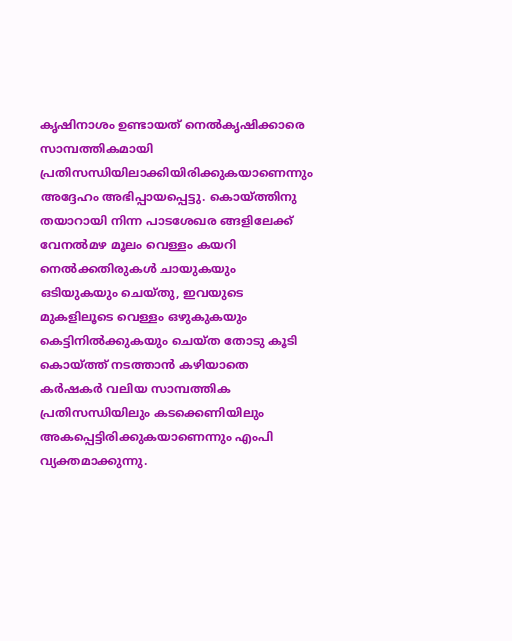കൃഷിനാശം ഉണ്ടായത് നെൽകൃഷിക്കാരെ സാമ്പത്തികമായി പ്രതിസന്ധിയിലാക്കിയിരിക്കുകയാണെന്നും അദ്ദേഹം അഭിപ്പായപ്പെട്ടു. കൊയ്ത്തിനു തയാറായി നിന്ന പാടശേഖര ങ്ങളിലേക്ക് വേനൽമഴ മൂലം വെള്ളം കയറി നെൽക്കതിരുകൾ ചായുകയും ഒടിയുകയും ചെയ്തു, ഇവയുടെ മുകളിലൂടെ വെള്ളം ഒഴുകുകയും കെട്ടിനിൽക്കുകയും ചെയ്ത തോടു കൂടി കൊയ്ത്ത് നടത്താൻ കഴിയാതെ കർഷകർ വലിയ സാമ്പത്തിക പ്രതിസന്ധിയിലും കടക്കെണിയിലും അകപ്പെട്ടിരിക്കുകയാണെന്നും എംപി വ്യക്തമാക്കുന്നു.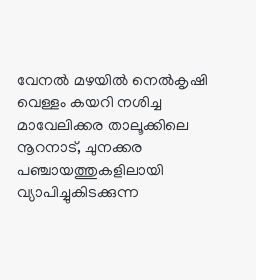വേനൽ മഴയിൽ നെൽകൃഷി വെള്ളം കയറി നശിച്ച മാവേലിക്കര താലൂക്കിലെ നൂറനാട്, ചുനക്കര പഞ്ചായത്തുകളിലായി വ്യാപിച്ചുകിടക്കുന്ന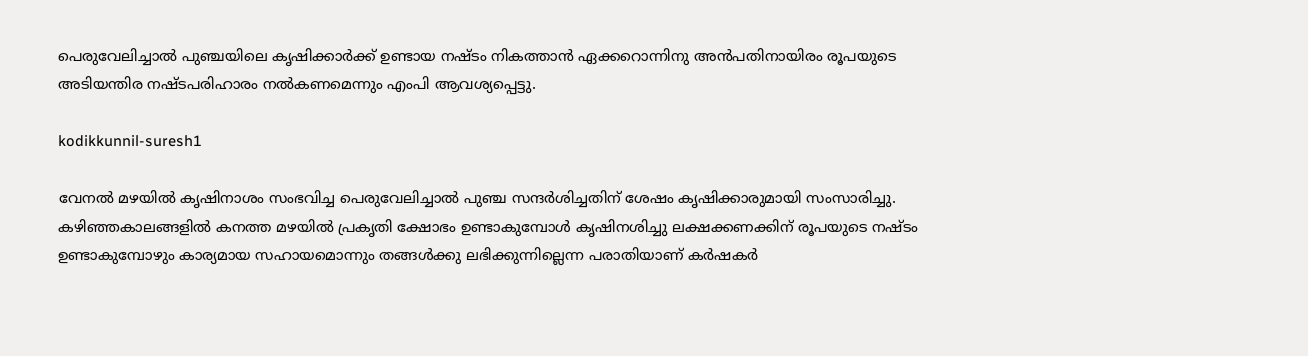പെരുവേലിച്ചാൽ പുഞ്ചയിലെ കൃഷിക്കാർക്ക് ഉണ്ടായ നഷ്ടം നികത്താൻ ഏക്കറൊന്നിനു അൻപതിനായിരം രൂപയുടെ അടിയന്തിര നഷ്ടപരിഹാരം നൽകണമെന്നും എംപി ആവശ്യപ്പെട്ടു.

kodikkunnil-suresh1

വേനൽ മഴയിൽ കൃഷിനാശം സംഭവിച്ച പെരുവേലിച്ചാൽ പുഞ്ച സന്ദർശിച്ചതിന് ശേഷം കൃഷിക്കാരുമായി സംസാരിച്ചു. കഴിഞ്ഞകാലങ്ങളിൽ കനത്ത മഴയിൽ പ്രകൃതി ക്ഷോഭം ഉണ്ടാകുമ്പോൾ കൃഷിനശിച്ചു ലക്ഷക്കണക്കിന്‌ രൂപയുടെ നഷ്ടം ഉണ്ടാകുമ്പോഴും കാര്യമായ സഹായമൊന്നും തങ്ങൾക്കു ലഭിക്കുന്നില്ലെന്ന പരാതിയാണ് കർഷകർ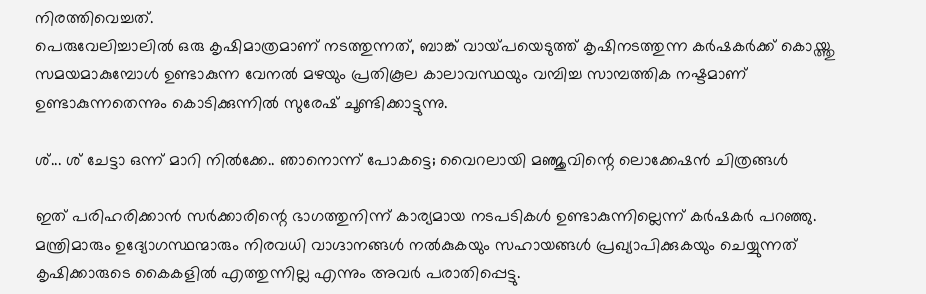നിരത്തിവെച്ചത്.
പെരുവേലിച്ചാലിൽ ഒരു കൃഷിമാത്രമാണ് നടത്തുന്നത്, ബാങ്ക് വായ്‌പയെടുത്ത് കൃഷിനടത്തുന്ന കർഷകർക്ക് കൊയ്ത്തു സമയമാകുമ്പോൾ ഉണ്ടാകുന്ന വേനൽ മഴയും പ്രതികൂല കാലാവസ്ഥയും വമ്പിച്ച സാമ്പത്തിക നഷ്ടമാണ് ഉണ്ടാകുന്നതെന്നും കൊടിക്കുന്നില്‍ സുരേഷ് ചൂണ്ടിക്കാട്ടുന്നു.

ശ്... ശ് ചേട്ടാ ഒന്ന് മാറി നില്‍ക്കേ.. ഞാനൊന്ന് പോകട്ടെ; വൈറലായി മഞ്ജുവിന്റെ ലൊക്കേഷന്‍ ചിത്രങ്ങള്‍

ഇത് പരിഹരിക്കാൻ സർക്കാരിന്റെ ഭാഗത്തുനിന്ന് കാര്യമായ നടപടികൾ ഉണ്ടാകുന്നില്ലെന്ന് കർഷകർ പറഞ്ഞു. മന്ത്രിമാരും ഉദ്യോഗസ്ഥന്മാരും നിരവധി വാഗ്ദാനങ്ങൾ നൽകുകയും സഹായങ്ങൾ പ്രഖ്യാപിക്കുകയും ചെയ്യുന്നത് കൃഷിക്കാരുടെ കൈകളിൽ എത്തുന്നില്ല എന്നും അവർ പരാതിപ്പെട്ടു.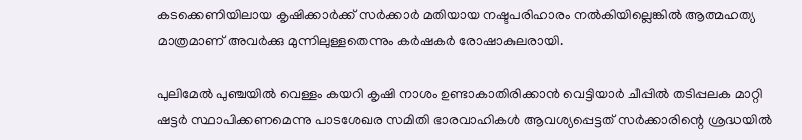കടക്കെണിയിലായ കൃഷിക്കാർക്ക് സർക്കാർ മതിയായ നഷ്ടപരിഹാരം നൽകിയില്ലെങ്കിൽ ആത്മഹത്യ മാത്രമാണ് അവർക്കു മുന്നിലുള്ളതെന്നും കർഷകർ രോഷാകുലരായി.

പുലിമേൽ പുഞ്ചയിൽ വെള്ളം കയറി കൃഷി നാശം ഉണ്ടാകാതിരിക്കാൻ വെട്ടിയാർ ചീപ്പിൽ തടിപ്പലക മാറ്റി ഷട്ടർ സ്ഥാപിക്കണമെന്നു പാടശേഖര സമിതി ഭാരവാഹികൾ ആവശ്യപ്പെട്ടത് സർക്കാരിന്റെ ശ്രദ്ധയിൽ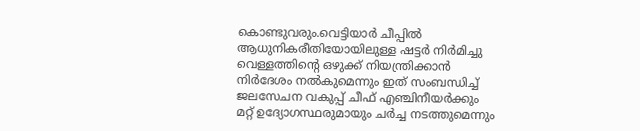കൊണ്ടുവരും.വെട്ടിയാർ ചീപ്പിൽ ആധുനികരീതിയോയിലുള്ള ഷട്ടർ നിർമിച്ചു വെള്ളത്തിന്റെ ഒഴുക്ക് നിയന്ത്രിക്കാൻ നിർദേശം നൽകുമെന്നും ഇത് സംബന്ധിച്ച് ജലസേചന വകുപ്പ് ചീഫ് എഞ്ചിനീയർക്കും മറ്റ്‌ ഉദ്യോഗസ്ഥരുമായും ചർച്ച നടത്തുമെന്നും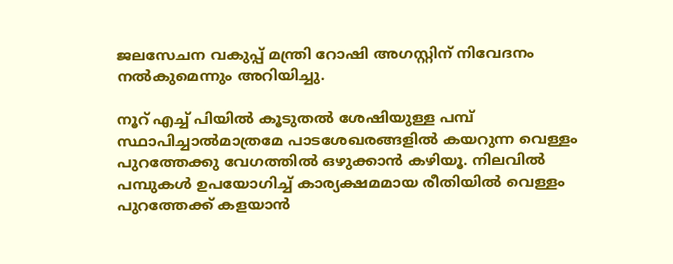ജലസേചന വകുപ്പ് മന്ത്രി റോഷി അഗസ്റ്റിന് നിവേദനം നൽകുമെന്നും അറിയിച്ചു.

നൂറ് എച്ച് പിയിൽ കൂടുതൽ ശേഷിയുള്ള പമ്പ് സ്ഥാപിച്ചാൽമാത്രമേ പാടശേഖരങ്ങളിൽ കയറുന്ന വെള്ളം പുറത്തേക്കു വേഗത്തിൽ ഒഴുക്കാൻ കഴിയൂ. നിലവിൽ പമ്പുകൾ ഉപയോഗിച്ച് കാര്യക്ഷമമായ രീതിയിൽ വെള്ളം പുറത്തേക്ക് കളയാൻ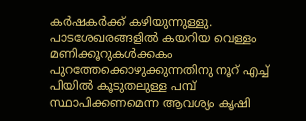കർഷകർക്ക് കഴിയുന്നുള്ളു. പാടശേഖരങ്ങളിൽ കയറിയ വെള്ളം മണിക്കൂറുകൾക്കകം പുറത്തേക്കൊഴുക്കുന്നതിനു നൂറ് എച്ച് പിയിൽ കൂടുതലുള്ള പമ്പ് സ്ഥാപിക്കണമെന്ന ആവശ്യം കൃഷി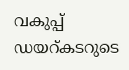വകുപ്പ് ഡയറ്കടറുടെ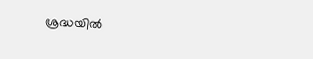ശ്രദ്ധയിൽ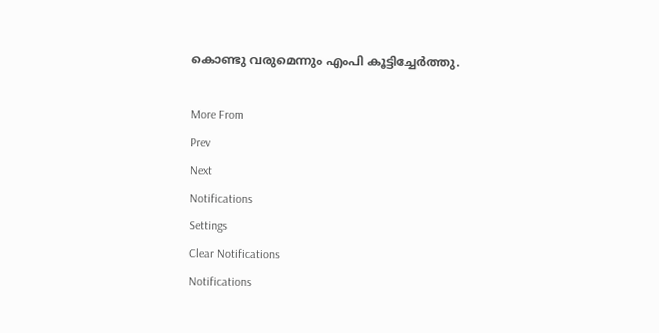കൊണ്ടു വരുമെന്നും എംപി കൂട്ടിച്ചേർത്തു.

More From
Prev
Next
Notifications
Settings
Clear Notifications
Notifications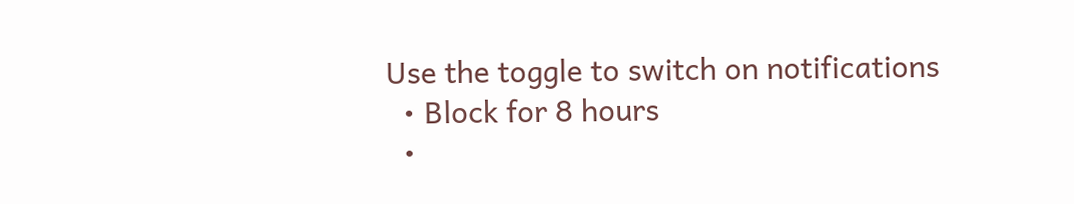Use the toggle to switch on notifications
  • Block for 8 hours
  •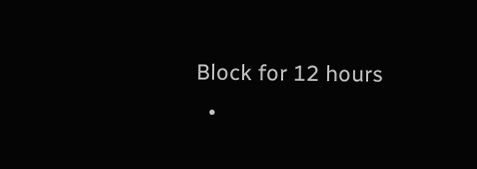Block for 12 hours
  •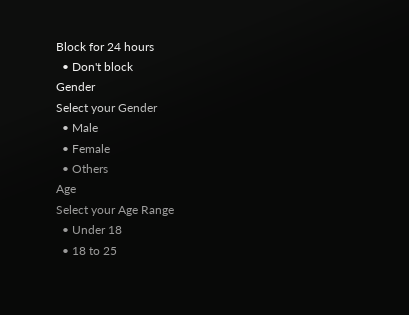Block for 24 hours
  • Don't block
Gender
Select your Gender
  • Male
  • Female
  • Others
Age
Select your Age Range
  • Under 18
  • 18 to 25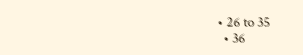• 26 to 35
  • 36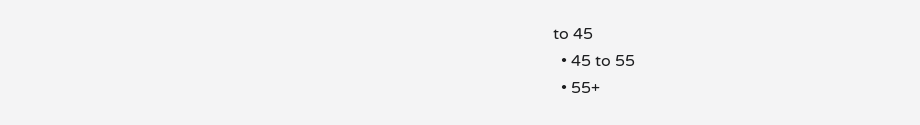to 45
  • 45 to 55
  • 55+